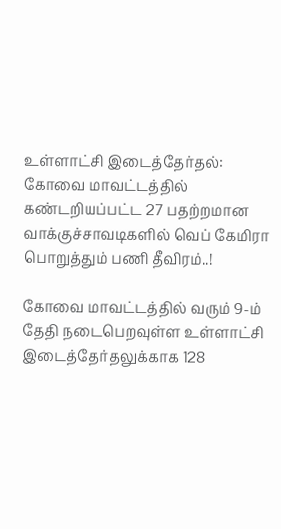உள்ளாட்சி இடைத்தேர்தல்: கோவை மாவட்டத்தில் கண்டறியப்பட்ட 27 பதற்றமான வாக்குச்சாவடிகளில் வெப் கேமிரா பொறுத்தும் பணி தீவிரம்..!

கோவை மாவட்டத்தில் வரும் 9-ம் தேதி நடைபெறவுள்ள உள்ளாட்சி இடைத்தேர்தலுக்காக 128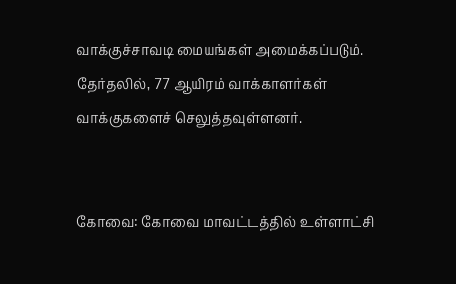வாக்குச்சாவடி மையங்கள் அமைக்கப்படும். தேர்தலில், 77 ஆயிரம் வாக்காளர்கள் வாக்குகளைச் செலுத்தவுள்ளனர்.


கோவை: கோவை மாவட்டத்தில் உள்ளாட்சி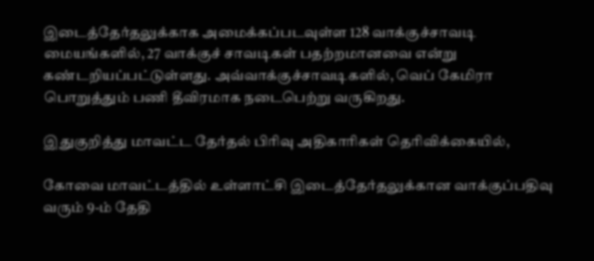இடைத்தேர்தலுக்காக அமைக்கப்படவுள்ள 128 வாக்குச்சாவடி மையங்களில், 27 வாக்குச் சாவடிகள் பதற்றமானவை என்று கண்டறியப்பட்டுள்ளது. அவ்வாக்குச்சாவடிகளில், வெப் கேமிரா பொறுத்தும் பணி தீவிரமாக நடைபெற்று வருகிறது.

இதுகுறித்து மாவட்ட தேர்தல் பிரிவு அதிகாரிகள் தெரிவிக்கையில்,

கோவை மாவட்டத்தில் உள்ளாட்சி இடைத்தேர்தலுக்கான வாக்குப்பதிவு வரும் 9-ம் தேதி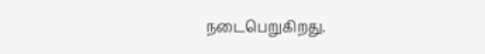நடைபெறுகிறது.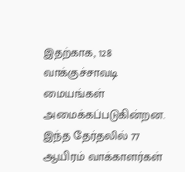இதற்காக, 128 வாக்குச்சாவடி மையங்கள் அமைக்கப்படுகின்றன. இந்த தேர்தலில் 77 ஆயிரம் வாக்காளர்கள்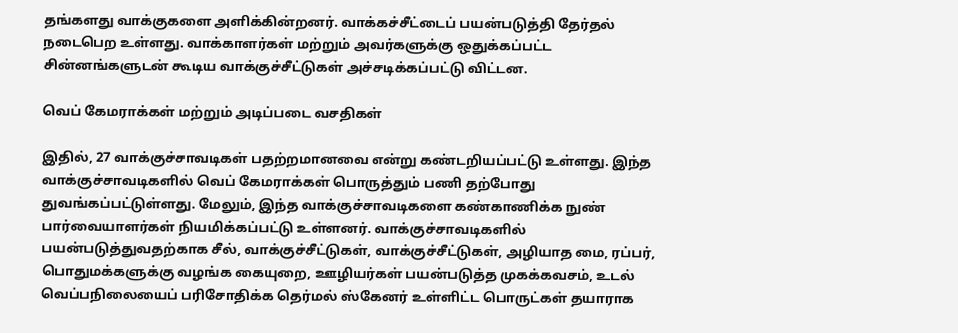தங்களது வாக்குகளை அளிக்கின்றனர். வாக்கச்சீட்டைப் பயன்படுத்தி தேர்தல் நடைபெற உள்ளது. வாக்காளர்கள் மற்றும் அவர்களுக்கு ஒதுக்கப்பட்ட சின்னங்களுடன் கூடிய வாக்குச்சீட்டுகள் அச்சடிக்கப்பட்டு விட்டன.

வெப் கேமராக்கள் மற்றும் அடிப்படை வசதிகள்

இதில், 27 வாக்குச்சாவடிகள் பதற்றமானவை என்று கண்டறியப்பட்டு உள்ளது. இந்த வாக்குச்சாவடிகளில் வெப் கேமராக்கள் பொருத்தும் பணி தற்போது துவங்கப்பட்டுள்ளது. மேலும், இந்த வாக்குச்சாவடிகளை கண்காணிக்க நுண் பார்வையாளர்கள் நியமிக்கப்பட்டு உள்ளனர். வாக்குச்சாவடிகளில் பயன்படுத்துவதற்காக சீல், வாக்குச்சீட்டுகள், வாக்குச்சீட்டுகள், அழியாத மை, ரப்பர், பொதுமக்களுக்கு வழங்க கையுறை, ஊழியர்கள் பயன்படுத்த முகக்கவசம், உடல் வெப்பநிலையைப் பரிசோதிக்க தெர்மல் ஸ்கேனர் உள்ளிட்ட பொருட்கள் தயாராக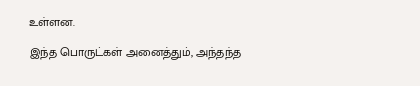உள்ளன.

இந்த பொருட்கள் அனைத்தும், அந்தந்த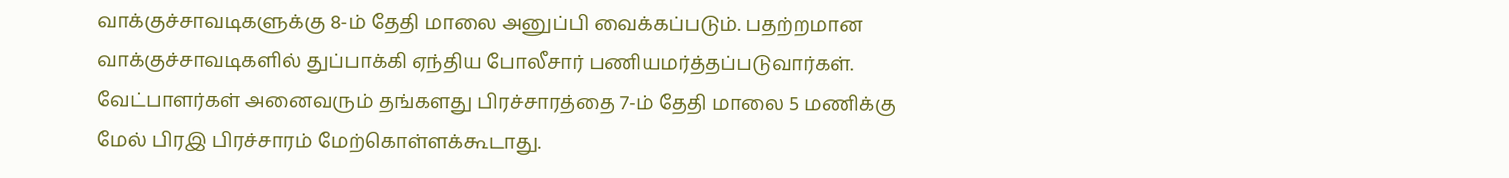வாக்குச்சாவடிகளுக்கு 8-ம் தேதி மாலை அனுப்பி வைக்கப்படும். பதற்றமான வாக்குச்சாவடிகளில் துப்பாக்கி ஏந்திய போலீசார் பணியமர்த்தப்படுவார்கள். வேட்பாளர்கள் அனைவரும் தங்களது பிரச்சாரத்தை 7-ம் தேதி மாலை 5 மணிக்கு மேல் பிரஇ பிரச்சாரம் மேற்கொள்ளக்கூடாது.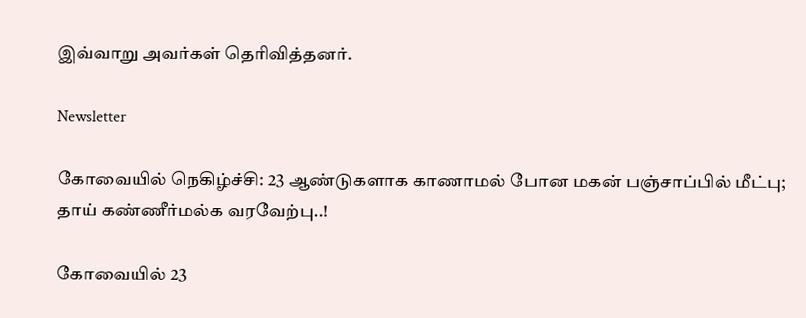இவ்வாறு அவர்கள் தெரிவித்தனர்.

Newsletter

கோவையில் நெகிழ்ச்சி: 23 ஆண்டுகளாக காணாமல் போன மகன் பஞ்சாப்பில் மீட்பு; தாய் கண்ணீர்மல்க வரவேற்பு..!

கோவையில் 23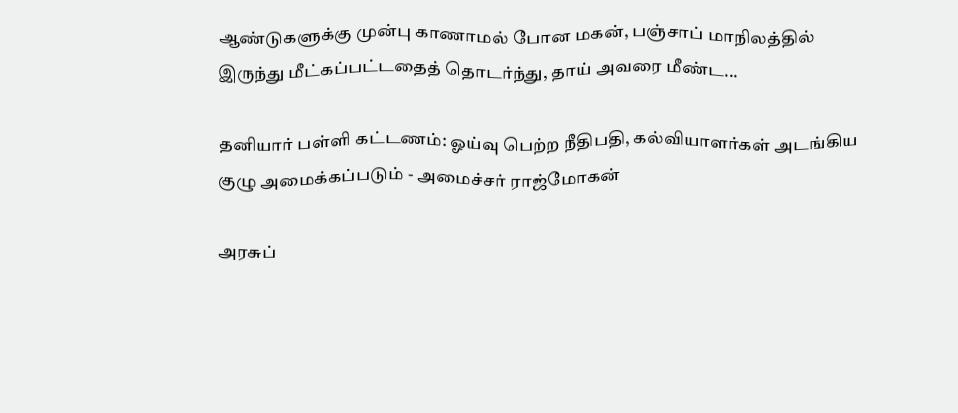ஆண்டுகளுக்கு முன்பு காணாமல் போன மகன், பஞ்சாப் மாநிலத்தில் இருந்து மீட்கப்பட்டதைத் தொடர்ந்து, தாய் அவரை மீண்ட...

தனியார் பள்ளி கட்டணம்: ஓய்வு பெற்ற நீதிபதி, கல்வியாளர்கள் அடங்கிய குழு அமைக்கப்படும் - அமைச்சர் ராஜ்மோகன்

அரசுப்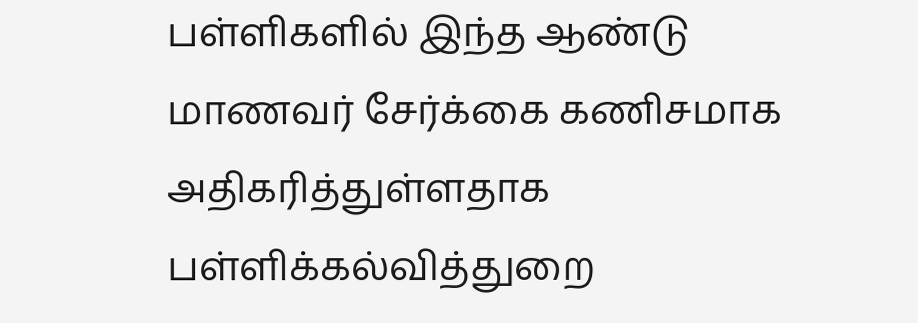பள்ளிகளில் இந்த ஆண்டு மாணவர் சேர்க்கை கணிசமாக அதிகரித்துள்ளதாக பள்ளிக்கல்வித்துறை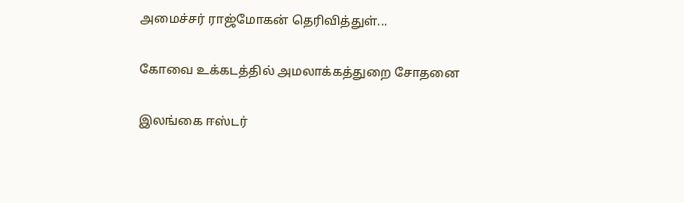அமைச்சர் ராஜ்மோகன் தெரிவித்துள்...

கோவை உக்கடத்தில் அமலாக்கத்துறை சோதனை

இலங்கை ஈஸ்டர்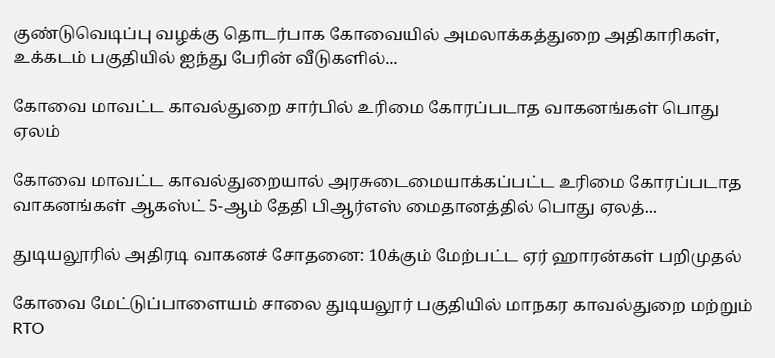குண்டுவெடிப்பு வழக்கு தொடர்பாக கோவையில் அமலாக்கத்துறை அதிகாரிகள், உக்கடம் பகுதியில் ஐந்து பேரின் வீடுகளில்...

கோவை மாவட்ட காவல்துறை சார்பில் உரிமை கோரப்படாத வாகனங்கள் பொது ஏலம்

கோவை மாவட்ட காவல்துறையால் அரசுடைமையாக்கப்பட்ட உரிமை கோரப்படாத வாகனங்கள் ஆகஸ்ட் 5-ஆம் தேதி பிஆர்எஸ் மைதானத்தில் பொது ஏலத்...

துடியலூரில் அதிரடி வாகனச் சோதனை: 10க்கும் மேற்பட்ட ஏர் ஹாரன்கள் பறிமுதல்

கோவை மேட்டுப்பாளையம் சாலை துடியலூர் பகுதியில் மாநகர காவல்துறை மற்றும் RTO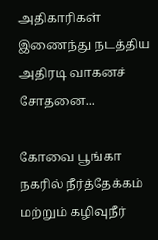அதிகாரிகள் இணைந்து நடத்திய அதிரடி வாகனச் சோதனை...

கோவை பூங்கா நகரில் நீர்த்தேக்கம் மற்றும் கழிவுநீர்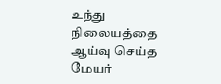உந்து நிலையத்தை ஆய்வு செய்த மேயர்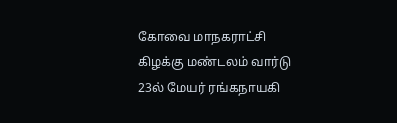கோவை மாநகராட்சி கிழக்கு மண்டலம் வார்டு 23ல் மேயர் ரங்கநாயகி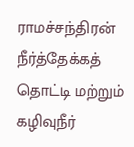ராமச்சந்திரன் நீர்த்தேக்கத் தொட்டி மற்றும் கழிவுநீர்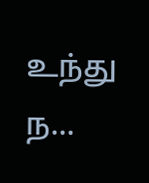உந்து ந...